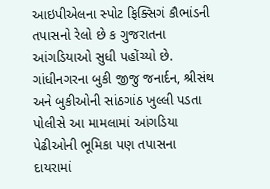આઇપીએલના સ્પોટ ફિક્સિગં કૌભાંડની તપાસનો રેલો છે ક ગુજરાતના આંગડિયાઓ સુધી પહોંચ્યો છે. ગાંધીનગરના બુકી જીજુ જનાર્દન, શ્રીસંથ અને બુકીઓની સાંઠગાંઠ ખુલ્લી પડતા પોલીસે આ મામલામાં આંગડિયા પેઢીઓની ભૂમિકા પણ તપાસના દાયરામાં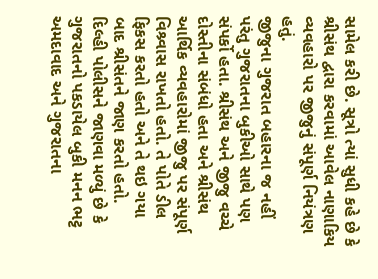સામેલ કરી છે. સૂત્રો ત્યાં સુધી કહે છે કે શ્રીસંથ દ્વારા કરવામાં આવેલ નાણાકિય વ્યવહારો પર જીજુનું સંપૂર્ણ નિયંત્રણ હતું.
જીજુના ગુજરાત બહારના જ નહીં પરંતુ ગુજરાતના બુકીઓ સાથે પણ સંપર્કો હતા. શ્રીસંથ અને જીજુ વચ્ચે દોસ્તીના સંબંધો હતા અને શ્રીસંથ આર્થિક વ્યવહારોમાં જીજુ પર સંપૂર્ણ વિશ્ર્વાસ રાખતો હતો. તે પોતે ડીલ ફિકસ કરતો હતો અને તે થઇ ગયા બાદ શ્રીસંતને જાણ કરતો હતો.
દિલ્હી પોલીસને જાણવા મળ્યું છે કે ગુજરાતનો પકડાયેલ બુકી મનન ભટ્ટ અમદાવાદ અને ગુજરાતના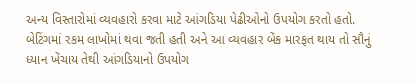અન્ય વિસ્તારોમાં વ્યવહારો કરવા માટે આંગડિયા પેઢીઓનો ઉપયોગ કરતો હતો. બેટિંગમાં રકમ લાખોમાં થવા જતી હતી અને આ વ્યવહાર બેંક મારફત થાય તો સૌનું ધ્યાન ખેંચાય તેથી આંગડિયાનો ઉપયોગ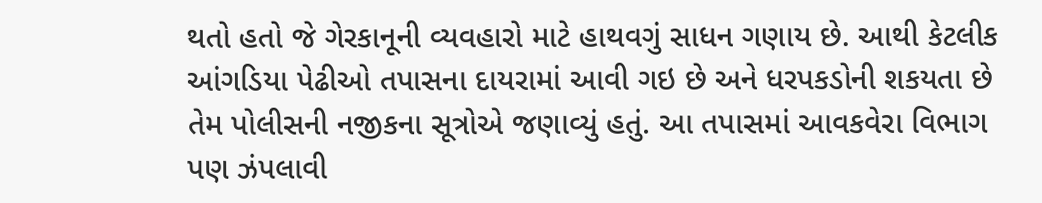થતો હતો જે ગેરકાનૂની વ્યવહારો માટે હાથવગું સાધન ગણાય છે. આથી કેટલીક આંગડિયા પેઢીઓ તપાસના દાયરામાં આવી ગઇ છે અને ધરપકડોની શકયતા છે તેમ પોલીસની નજીકના સૂત્રોએ જણાવ્યું હતું. આ તપાસમાં આવકવેરા વિભાગ પણ ઝંપલાવી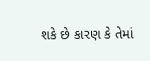શકે છે કારણ કે તેમાં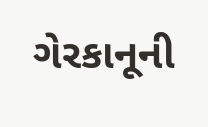ગેરકાનૂની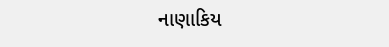નાણાકિય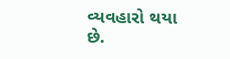વ્યવહારો થયા છે.